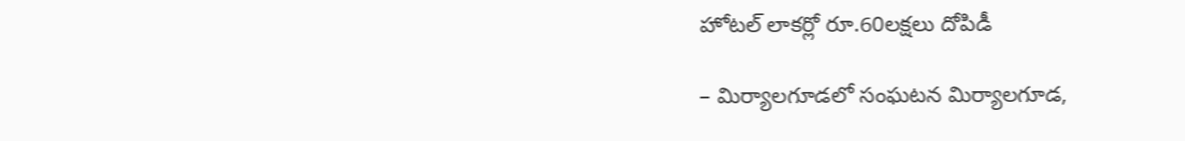హోటల్ లాకర్లో రూ.60లక్షలు దోపిడీ

– మిర్యాలగూడలో సంఘటన మిర్యాలగూడ,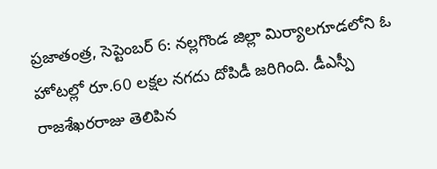ప్రజాతంత్ర, సెప్టెంబర్ 6: నల్లగొండ జిల్లా మిర్యాలగూడలోని ఓ హోటల్లో రూ.60 లక్షల నగదు దోపిడీ జరిగింది. డీఎస్పీ రాజశేఖరరాజు తెలిపిన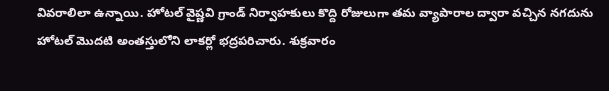వివరాలిలా ఉన్నాయి. హోటల్ వైష్ణవి గ్రాండ్ నిర్వాహకులు కొద్ది రోజులుగా తమ వ్యాపారాల ద్వారా వచ్చిన నగదును హోటల్ మొదటి అంతస్తులోని లాకర్లో భద్రపరిచారు. శుక్రవారం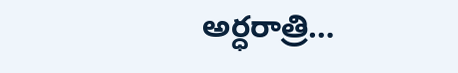అర్ధరాత్రి…